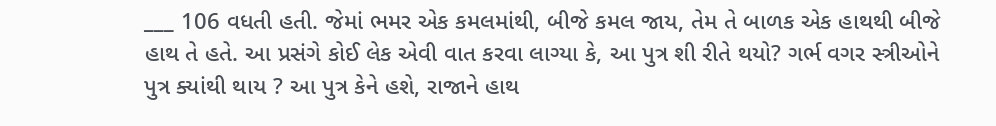___ 106 વધતી હતી. જેમાં ભમર એક કમલમાંથી, બીજે કમલ જાય, તેમ તે બાળક એક હાથથી બીજે હાથ તે હતે. આ પ્રસંગે કોઈ લેક એવી વાત કરવા લાગ્યા કે, આ પુત્ર શી રીતે થયો? ગર્ભ વગર સ્ત્રીઓને પુત્ર ક્યાંથી થાય ? આ પુત્ર કેને હશે, રાજાને હાથ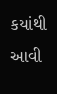કયાંથી આવી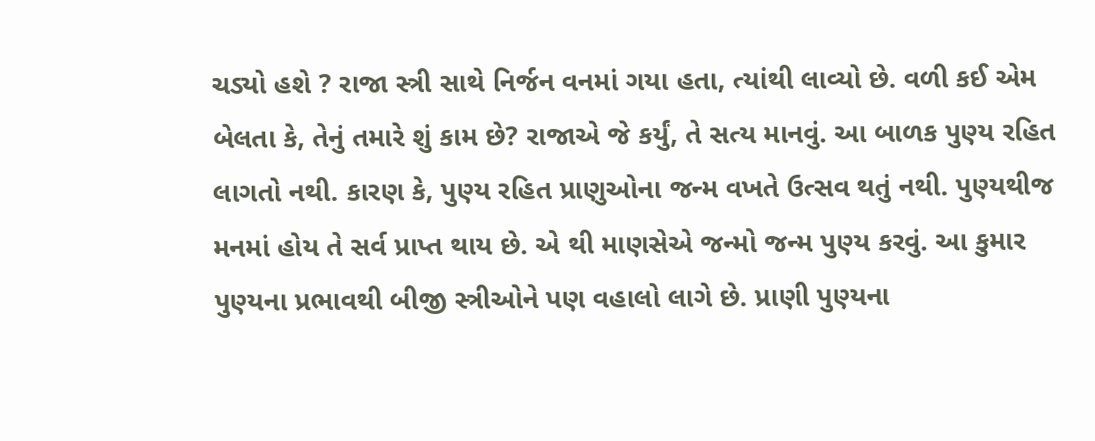ચડ્યો હશે ? રાજા સ્ત્રી સાથે નિર્જન વનમાં ગયા હતા, ત્યાંથી લાવ્યો છે. વળી કઈ એમ બેલતા કે, તેનું તમારે શું કામ છે? રાજાએ જે કર્યું, તે સત્ય માનવું. આ બાળક પુણ્ય રહિત લાગતો નથી. કારણ કે, પુણ્ય રહિત પ્રાણુઓના જન્મ વખતે ઉત્સવ થતું નથી. પુણ્યથીજ મનમાં હોય તે સર્વ પ્રાપ્ત થાય છે. એ થી માણસેએ જન્મો જન્મ પુણ્ય કરવું. આ કુમાર પુણ્યના પ્રભાવથી બીજી સ્ત્રીઓને પણ વહાલો લાગે છે. પ્રાણી પુણ્યના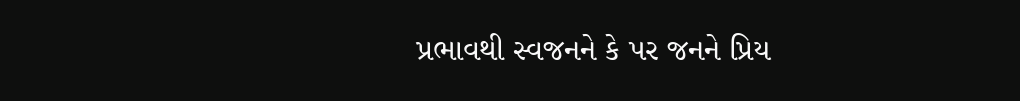પ્રભાવથી સ્વજનને કે પર જનને પ્રિય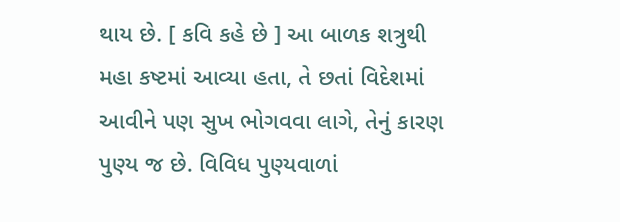થાય છે. [ કવિ કહે છે ] આ બાળક શત્રુથી મહા કષ્ટમાં આવ્યા હતા, તે છતાં વિદેશમાં આવીને પણ સુખ ભોગવવા લાગે, તેનું કારણ પુણ્ય જ છે. વિવિધ પુણ્યવાળાં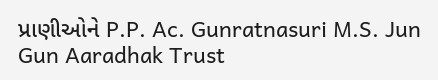પ્રાણીઓને P.P. Ac. Gunratnasuri M.S. Jun Gun Aaradhak Trust